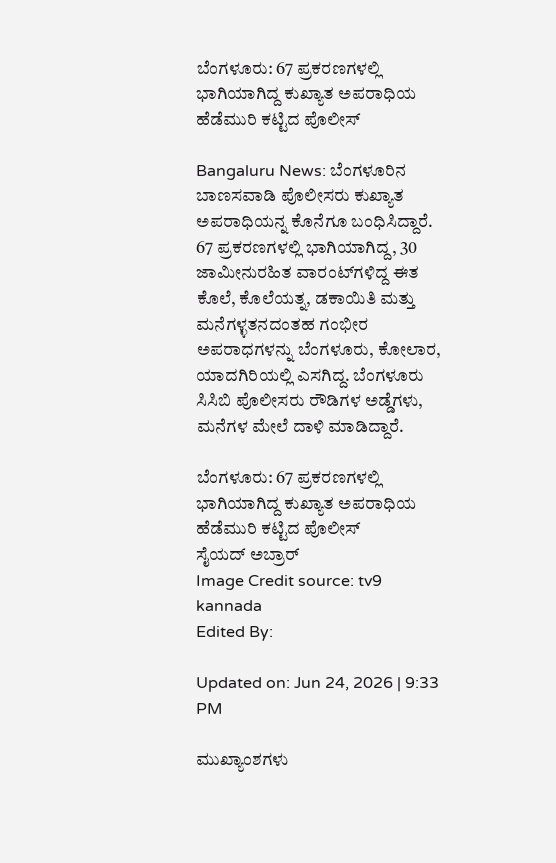ಬೆಂಗಳೂರು: 67 ಪ್ರಕರಣಗಳಲ್ಲಿ ಭಾಗಿಯಾಗಿದ್ದ ಕುಖ್ಯಾತ ಅಪರಾಧಿಯ ಹೆಡೆಮುರಿ ಕಟ್ಟಿದ ಪೊಲೀಸ್

Bangaluru News: ಬೆಂಗಳೂರಿನ ಬಾಣಸವಾಡಿ ಪೊಲೀಸರು ಕುಖ್ಯಾತ ಅಪರಾಧಿಯನ್ನ ಕೊನೆಗೂ ಬಂಧಿಸಿದ್ದಾರೆ. 67 ಪ್ರಕರಣಗಳಲ್ಲಿ ಭಾಗಿಯಾಗಿದ್ದ, 30 ಜಾಮೀನುರಹಿತ ವಾರಂಟ್‌ಗಳಿದ್ದ ಈತ ಕೊಲೆ, ಕೊಲೆಯತ್ನ, ಡಕಾಯಿತಿ ಮತ್ತು ಮನೆಗಳ್ಳತನದಂತಹ ಗಂಭೀರ ಅಪರಾಧಗಳನ್ನು ಬೆಂಗಳೂರು, ಕೋಲಾರ, ಯಾದಗಿರಿಯಲ್ಲಿ ಎಸಗಿದ್ದ. ಬೆಂಗಳೂರು ಸಿಸಿಬಿ ಪೊಲೀಸರು ರೌಡಿಗಳ ಅಡ್ಡೆಗಳು, ಮನೆಗಳ ಮೇಲೆ ದಾಳಿ ಮಾಡಿದ್ದಾರೆ.

ಬೆಂಗಳೂರು: 67 ಪ್ರಕರಣಗಳಲ್ಲಿ ಭಾಗಿಯಾಗಿದ್ದ ಕುಖ್ಯಾತ ಅಪರಾಧಿಯ ಹೆಡೆಮುರಿ ಕಟ್ಟಿದ ಪೊಲೀಸ್
ಸೈಯದ್ ಅಬ್ರಾರ್
Image Credit source: tv9 kannada
Edited By:

Updated on: Jun 24, 2026 | 9:33 PM

ಮುಖ್ಯಾಂಶಗಳು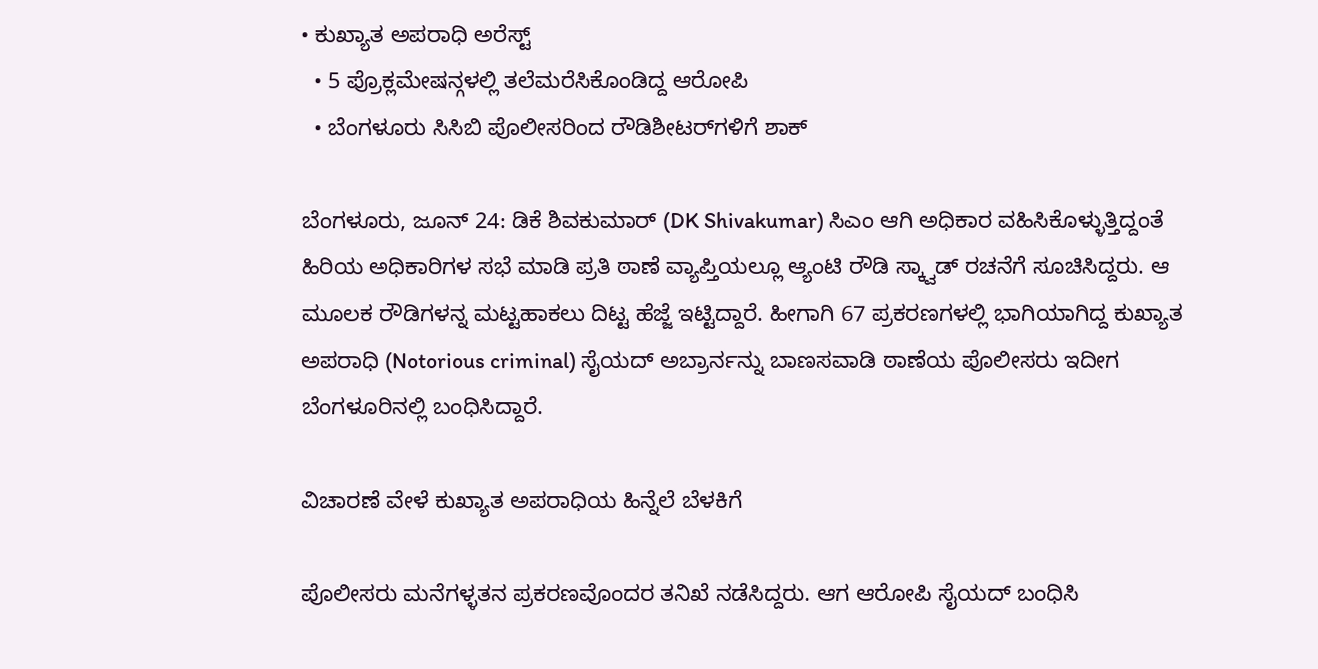• ಕುಖ್ಯಾತ ಅಪರಾಧಿ ಅರೆಸ್ಟ್
  • 5 ಪ್ರೊಕ್ಲಮೇಷನ್ಗಳಲ್ಲಿ ತಲೆಮರೆಸಿಕೊಂಡಿದ್ದ ಆರೋಪಿ
  • ಬೆಂಗಳೂರು ಸಿಸಿಬಿ ಪೊಲೀಸರಿಂದ ರೌಡಿಶೀಟರ್‌ಗಳಿಗೆ ಶಾಕ್

ಬೆಂಗಳೂರು, ಜೂನ್ 24: ಡಿಕೆ ಶಿವಕುಮಾರ್ (DK Shivakumar) ಸಿಎಂ ಆಗಿ ಅಧಿಕಾರ ವಹಿಸಿಕೊಳ್ಳುತ್ತಿದ್ದಂತೆ ಹಿರಿಯ ಅಧಿಕಾರಿಗಳ ಸಭೆ ಮಾಡಿ ಪ್ರತಿ ಠಾಣೆ ವ್ಯಾಪ್ತಿಯಲ್ಲೂ ಆ್ಯಂಟಿ ರೌಡಿ ಸ್ಕ್ವಾಡ್ ರಚನೆಗೆ ಸೂಚಿಸಿದ್ದರು. ಆ ಮೂಲಕ ರೌಡಿಗಳನ್ನ ಮಟ್ಟಹಾಕಲು ದಿಟ್ಟ ಹೆಜ್ಜೆ ಇಟ್ಟಿದ್ದಾರೆ. ಹೀಗಾಗಿ 67 ಪ್ರಕರಣಗಳಲ್ಲಿ ಭಾಗಿಯಾಗಿದ್ದ ಕುಖ್ಯಾತ ಅಪರಾಧಿ (Notorious criminal) ಸೈಯದ್ ಅಬ್ರಾರ್ನನ್ನು ಬಾಣಸವಾಡಿ ಠಾಣೆಯ ಪೊಲೀಸರು ಇದೀಗ ಬೆಂಗಳೂರಿನಲ್ಲಿ ಬಂಧಿಸಿದ್ದಾರೆ.

ವಿಚಾರಣೆ ವೇಳೆ ಕುಖ್ಯಾತ ಅಪರಾಧಿಯ ಹಿನ್ನೆಲೆ ಬೆಳಕಿಗೆ

ಪೊಲೀಸರು ಮನೆಗಳ್ಳತನ ಪ್ರಕರಣವೊಂದರ ತನಿಖೆ ನಡೆಸಿದ್ದರು. ಆಗ ಆರೋಪಿ ಸೈಯದ್ ಬಂಧಿಸಿ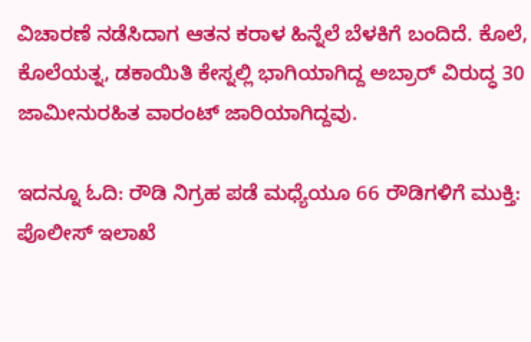ವಿಚಾರಣೆ ನಡೆಸಿದಾಗ ಆತನ ಕರಾಳ ಹಿನ್ನೆಲೆ ಬೆಳಕಿಗೆ ಬಂದಿದೆ. ಕೊಲೆ, ಕೊಲೆಯತ್ನ, ಡಕಾಯಿತಿ ಕೇಸ್ನಲ್ಲಿ ಭಾಗಿಯಾಗಿದ್ದ ಅಬ್ರಾರ್ ವಿರುದ್ಧ 30 ಜಾಮೀನುರಹಿತ ವಾರಂಟ್ ಜಾರಿಯಾಗಿದ್ದವು.

ಇದನ್ನೂ ಓದಿ: ರೌಡಿ ನಿಗ್ರಹ ಪಡೆ ಮಧ್ಯೆಯೂ 66 ರೌಡಿಗಳಿಗೆ ಮುಕ್ತಿ: ಪೊಲೀಸ್ ಇಲಾಖೆ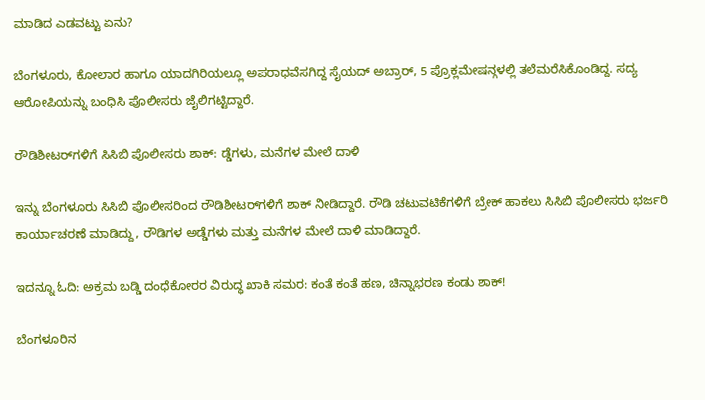ಮಾಡಿದ ಎಡವಟ್ಟು ಏನು?

ಬೆಂಗಳೂರು, ಕೋಲಾರ ಹಾಗೂ ಯಾದಗಿರಿಯಲ್ಲೂ ಅಪರಾಧವೆಸಗಿದ್ದ ಸೈಯದ್ ಅಬ್ರಾರ್, 5 ಪ್ರೊಕ್ಲಮೇಷನ್ಗಳಲ್ಲಿ ತಲೆಮರೆಸಿಕೊಂಡಿದ್ದ. ಸದ್ಯ ಆರೋಪಿಯನ್ನು ಬಂಧಿಸಿ ಪೊಲೀಸರು ಜೈಲಿಗಟ್ಟಿದ್ದಾರೆ.

ರೌಡಿಶೀಟರ್‌ಗಳಿಗೆ ಸಿಸಿಬಿ ಪೊಲೀಸರು ಶಾಕ್: ಡ್ಡೆಗಳು, ಮನೆಗಳ ಮೇಲೆ ದಾಳಿ

ಇನ್ನು ಬೆಂಗಳೂರು ಸಿಸಿಬಿ ಪೊಲೀಸರಿಂದ ರೌಡಿಶೀಟರ್‌ಗಳಿಗೆ ಶಾಕ್ ನೀಡಿದ್ದಾರೆ. ರೌಡಿ ಚಟುವಟಿಕೆಗಳಿಗೆ ಬ್ರೇಕ್ ಹಾಕಲು ಸಿಸಿಬಿ ಪೊಲೀಸರು ಭರ್ಜರಿ ಕಾರ್ಯಾಚರಣೆ ಮಾಡಿದ್ದು, ರೌಡಿಗಳ ಅಡ್ಡೆಗಳು ಮತ್ತು ಮನೆಗಳ ಮೇಲೆ ದಾಳಿ ಮಾಡಿದ್ದಾರೆ.

ಇದನ್ನೂ ಓದಿ: ಅಕ್ರಮ ಬಡ್ಡಿ ದಂಧೆಕೋರರ ವಿರುದ್ಧ ಖಾಕಿ ಸಮರ: ಕಂತೆ ಕಂತೆ ಹಣ, ಚಿನ್ನಾಭರಣ ಕಂಡು ಶಾಕ್!

ಬೆಂಗಳೂರಿನ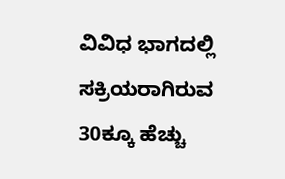ವಿವಿಧ ಭಾಗದಲ್ಲಿ ಸಕ್ರಿಯರಾಗಿರುವ 30ಕ್ಕೂ ಹೆಚ್ಚು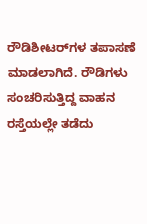ರೌಡಿಶೀಟರ್‌ಗಳ ತಪಾಸಣೆ ಮಾಡಲಾಗಿದೆ. ರೌಡಿಗಳು ಸಂಚರಿಸುತ್ತಿದ್ದ ವಾಹನ ರಸ್ತೆಯಲ್ಲೇ ತಡೆದು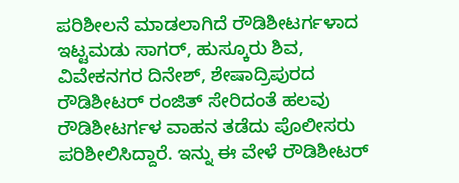ಪರಿಶೀಲನೆ ಮಾಡಲಾಗಿದೆ ರೌಡಿಶೀಟರ್ಗಳಾದ ಇಟ್ಟಮಡು ಸಾಗರ್, ಹುಸ್ಕೂರು ಶಿವ, ವಿವೇಕನಗರ ದಿನೇಶ್, ಶೇಷಾದ್ರಿಪುರದ ರೌಡಿಶೀಟರ್ ರಂಜಿತ್ ಸೇರಿದಂತೆ ಹಲವು ರೌಡಿಶೀಟರ್ಗಳ ವಾಹನ ತಡೆದು ಪೊಲೀಸರು ಪರಿಶೀಲಿಸಿದ್ದಾರೆ. ಇನ್ನು ಈ ವೇಳೆ ರೌಡಿಶೀಟರ್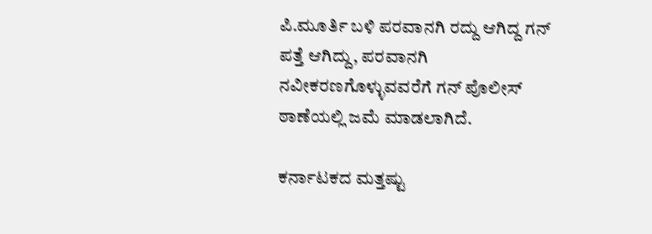ಪಿ.ಮೂರ್ತಿ ಬಳಿ ಪರವಾನಗಿ ರದ್ದು ಆಗಿದ್ದ ಗನ್ ಪತ್ತೆ ಆಗಿದ್ದು, ಪರವಾನಗಿ ನವೀಕರಣಗೊಳ್ಳುವವರೆಗೆ ಗನ್ ಪೊಲೀಸ್ ಠಾಣೆಯಲ್ಲಿ ಜಮೆ ಮಾಡಲಾಗಿದೆ.

ಕರ್ನಾಟಕದ ಮತ್ತಷ್ಟು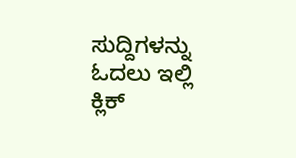ಸುದ್ದಿಗಳನ್ನು ಓದಲು ಇಲ್ಲಿ ಕ್ಲಿಕ್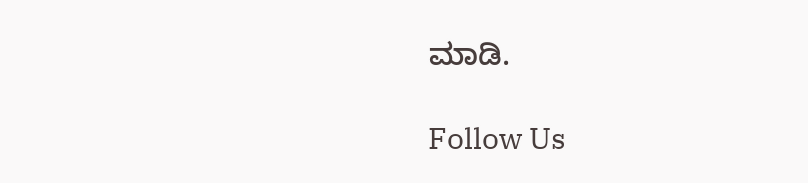ಮಾಡಿ.

Follow Us